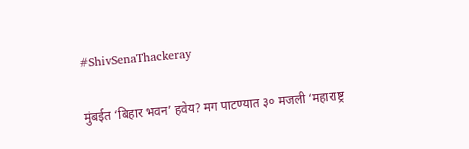#ShivSenaThackeray

मुंबईत ‘बिहार भवन’ हवेय? मग पाटण्यात ३० मजली ‘महाराष्ट्र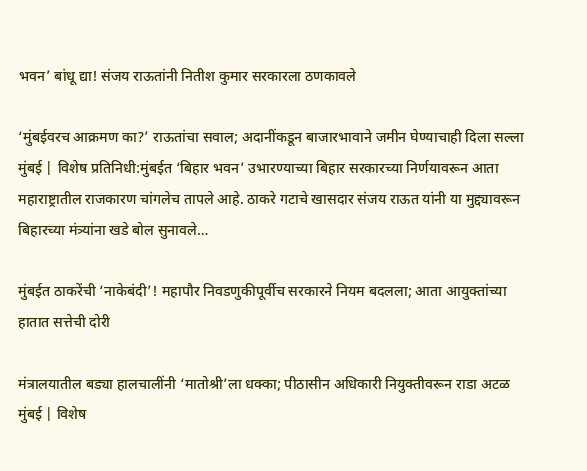भवन’ बांधू द्या! संजय राऊतांनी नितीश कुमार सरकारला ठणकावले

‘मुंबईवरच आक्रमण का?’ राऊतांचा सवाल; अदानींकडून बाजारभावाने जमीन घेण्याचाही दिला सल्ला मुंबई | विशेष प्रतिनिधी:मुंबईत ‘बिहार भवन’ उभारण्याच्या बिहार सरकारच्या निर्णयावरून आता महाराष्ट्रातील राजकारण चांगलेच तापले आहे. ठाकरे गटाचे खासदार संजय राऊत यांनी या मुद्द्यावरून बिहारच्या मंत्र्यांना खडे बोल सुनावले…

मुंबईत ठाकरेंची ‘नाकेबंदी’! महापौर निवडणुकीपूर्वीच सरकारने नियम बदलला; आता आयुक्तांच्या हातात सत्तेची दोरी

मंत्रालयातील बड्या हालचालींनी ‘मातोश्री’ला धक्का; पीठासीन अधिकारी नियुक्तीवरून राडा अटळ मुंबई | विशेष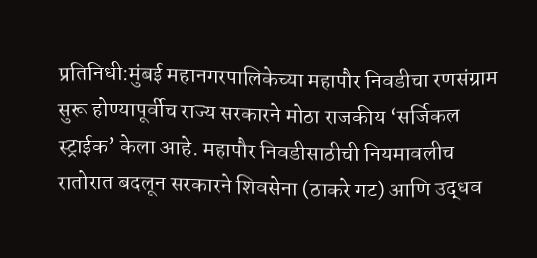प्रतिनिधी:मुंबई महानगरपालिकेच्या महापौर निवडीचा रणसंग्राम सुरू होण्यापूर्वीच राज्य सरकारने मोठा राजकीय ‘सर्जिकल स्ट्राईक’ केला आहे. महापौर निवडीसाठीची नियमावलीच रातोरात बदलून सरकारने शिवसेना (ठाकरे गट) आणि उद्धव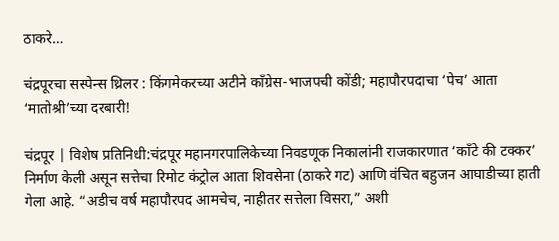ठाकरे…

चंद्रपूरचा सस्पेन्स थ्रिलर : किंगमेकरच्या अटीने काँग्रेस-भाजपची कोंडी; महापौरपदाचा ‘पेच’ आता ‘मातोश्री’च्या दरबारी!

चंद्रपूर | विशेष प्रतिनिधी:चंद्रपूर महानगरपालिकेच्या निवडणूक निकालांनी राजकारणात ‘काँटे की टक्कर’ निर्माण केली असून सत्तेचा रिमोट कंट्रोल आता शिवसेना (ठाकरे गट) आणि वंचित बहुजन आघाडीच्या हाती गेला आहे. “अडीच वर्ष महापौरपद आमचेच, नाहीतर सत्तेला विसरा,” अशी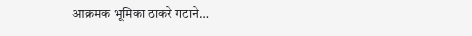आक्रमक भूमिका ठाकरे गटाने…